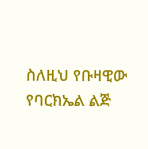ስለዚህ የቡዛዊው የባርክኤል ልጅ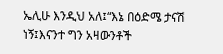ኤሊሁ እንዲህ አለ፤“እኔ በዕድሜ ታናሽ ነኝ፤እናንተ ግን አዛውንቶች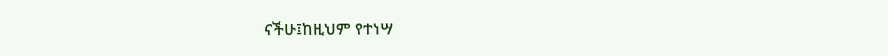ናችሁ፤ከዚህም የተነሣ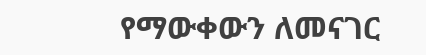የማውቀውን ለመናገር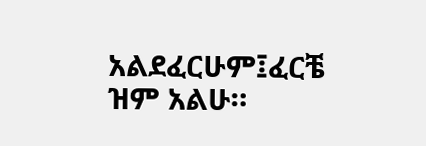አልደፈርሁም፤ፈርቼ ዝም አልሁ።